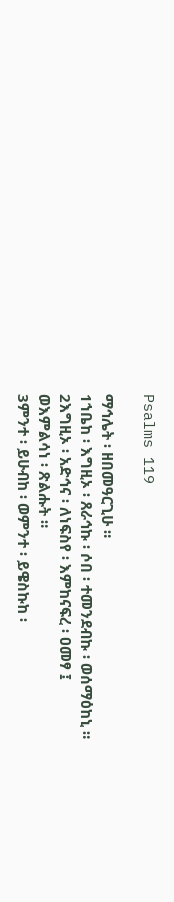Psalms 119

ማኅሌት ፡ ዘበመዓርጊሁ ።
1ኀቤከ ፡ እግዚኦ ፡ ጸራኅኩ ፡ ሶበ ፡ ተመንደብኩ ፡ ወሰማዕከኒ ።
2እግዚኦ ፡ አድኅና ፡ ለነፍስየ ፡ እምከናፍረ ፡ ዐመፃ ፤
ወእምልሳነ ፡ ጽልሑት ።
3ምንተ ፡ ይሁብከ ፡ ወምንተ ፡ ይዌስኩከ ፡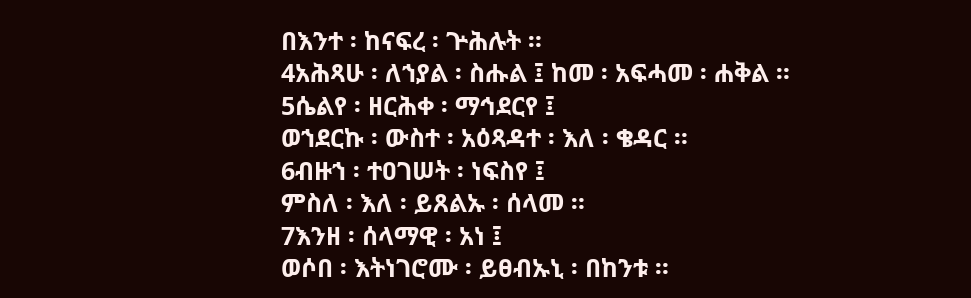በእንተ ፡ ከናፍረ ፡ ጕሕሉት ።
4አሕጻሁ ፡ ለኀያል ፡ ስሑል ፤ ከመ ፡ አፍሓመ ፡ ሐቅል ።
5ሴልየ ፡ ዘርሕቀ ፡ ማኅደርየ ፤
ወኀደርኩ ፡ ውስተ ፡ አዕጻዳተ ፡ እለ ፡ ቄዳር ።
6ብዙኀ ፡ ተዐገሠት ፡ ነፍስየ ፤
ምስለ ፡ እለ ፡ ይጸልኡ ፡ ሰላመ ።
7እንዘ ፡ ሰላማዊ ፡ አነ ፤
ወሶበ ፡ እትነገሮሙ ፡ ይፀብኡኒ ፡ በከንቱ ።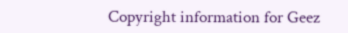Copyright information for Geez